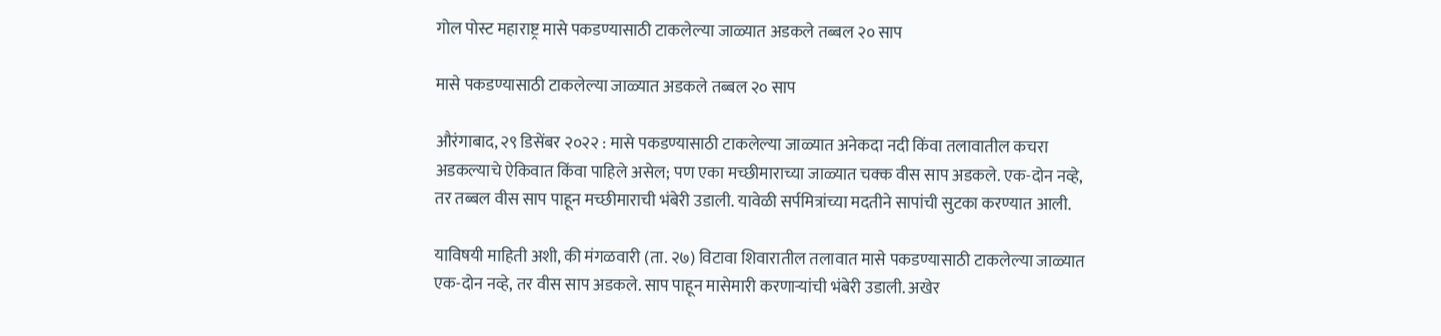गोल पोस्ट महाराष्ट्र मासे पकडण्यासाठी टाकलेल्या जाळ्यात अडकले तब्बल २० साप

मासे पकडण्यासाठी टाकलेल्या जाळ्यात अडकले तब्बल २० साप

औरंगाबाद, २९ डिसेंबर २०२२ : मासे पकडण्यासाठी टाकलेल्या जाळ्यात अनेकदा नदी किंवा तलावातील कचरा अडकल्याचे ऐकिवात किंवा पाहिले असेल; पण एका मच्छीमाराच्या जाळ्यात चक्क वीस साप अडकले. एक-दोन नव्हे, तर तब्बल वीस साप पाहून मच्छीमाराची भंबेरी उडाली. यावेळी सर्पमित्रांच्या मदतीने सापांची सुटका करण्यात आली.

याविषयी माहिती अशी, की मंगळवारी (ता. २७) विटावा शिवारातील तलावात मासे पकडण्यासाठी टाकलेल्या जाळ्यात एक-दोन नव्हे, तर वीस साप अडकले. साप पाहून मासेमारी करणाऱ्यांची भंबेरी उडाली. अखेर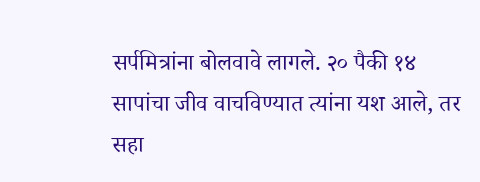सर्पमित्रांना बोलवावे लागले. २० पैकी १४ सापांचा जीव वाचविण्यात त्यांना यश आले, तर सहा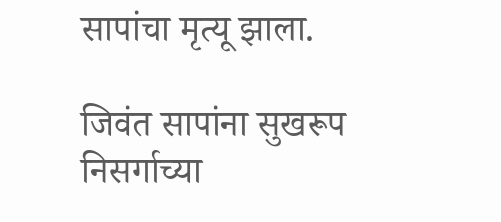सापांचा मृत्यू झाला.

जिवंत सापांना सुखरूप निसर्गाच्या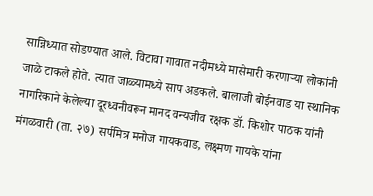सान्निध्यात सोडण्यात आले. विटावा गावात नदीमध्ये मासेमारी करणाऱ्या लोकांनी जाळे टाकले होते. त्यात जाळ्यामध्ये साप अडकले. बालाजी बोईनवाड या स्थानिक नागरिकाने केलेल्या दूरध्वनीवरून मानद वन्यजीव रक्षक डॉ. किशोर पाठक यांनी मंगळवारी (ता. २७) सर्पमित्र मनोज गायकवाड, लक्ष्मण गायके यांना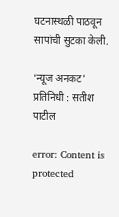घटनास्थळी पाठवून सापांची सुटका केली.

‘न्यूज अनकट’ प्रतिनिधी : सतीश पाटील

error: Content is protected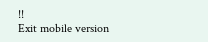!!
Exit mobile version